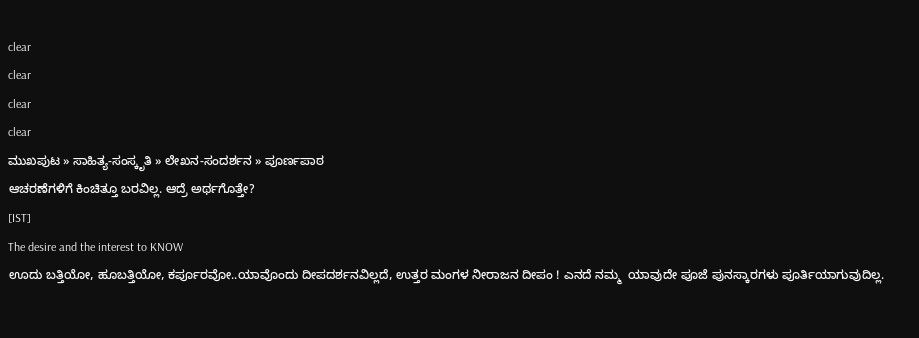clear
clear
clear
clear
ಮುಖಪುಟ » ಸಾಹಿತ್ಯ-ಸಂಸ್ಕೃತಿ » ಲೇಖನ-ಸಂದರ್ಶನ » ಪೂರ್ಣಪಾಠ
ಆಚರಣೆಗಳಿಗೆ ಕಿಂಚಿತ್ತೂ ಬರವಿಲ್ಲ. ಆದ್ರೆ ಅರ್ಥಗೊತ್ತೇ?
[IST]
The desire and the interest to KNOW
ಊದು ಬತ್ತಿಯೋ, ಹೂಬತ್ತಿಯೋ, ಕರ್ಪೂರವೋ..ಯಾವೊಂದು ದೀಪದರ್ಶನವಿಲ್ಲದೆ, ಉತ್ತರ ಮಂಗಳ ನೀರಾಜನ ದೀಪಂ ! ಎನದೆ ನಮ್ಮ  ಯಾವುದೇ ಪೂಜೆ ಪುನಸ್ಕಾರಗಳು ಪೂರ್ತಿಯಾಗುವುದಿಲ್ಲ.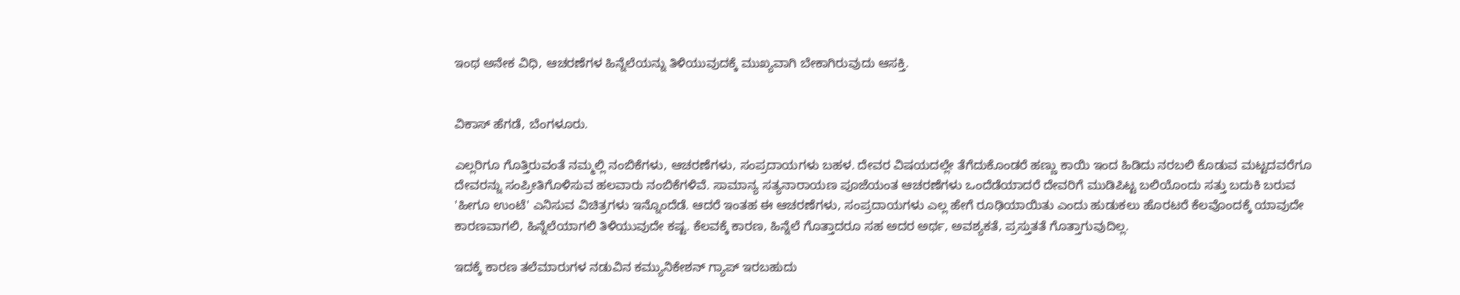ಇಂಥ ಅನೇಕ ವಿಧಿ, ಆಚರಣೆಗಳ ಹಿನ್ನೆಲೆಯನ್ನು ತಿಳಿಯುವುದಕ್ಕೆ ಮುಖ್ಯವಾಗಿ ಬೇಕಾಗಿರುವುದು ಆಸಕ್ತಿ.


ವಿಕಾಸ್ ಹೆಗಡೆ, ಬೆಂಗಳೂರು.

ಎಲ್ಲರಿಗೂ ಗೊತ್ತಿರುವಂತೆ ನಮ್ಮಲ್ಲಿ ನಂಬಿಕೆಗಳು, ಆಚರಣೆಗಳು, ಸಂಪ್ರದಾಯಗಳು ಬಹಳ. ದೇವರ ವಿಷಯದಲ್ಲೇ ತೆಗೆದುಕೊಂಡರೆ ಹಣ್ಣು ಕಾಯಿ ಇಂದ ಹಿಡಿದು ನರಬಲಿ ಕೊಡುವ ಮಟ್ಟದವರೆಗೂ ದೇವರನ್ನು ಸಂಪ್ರೀತಿಗೊಳಿಸುವ ಹಲವಾರು ನಂಬಿಕೆಗಳಿವೆ. ಸಾಮಾನ್ಯ ಸತ್ಯನಾರಾಯಣ ಪೂಜೆಯಂತ ಆಚರಣೆಗಳು ಒಂದೆಡೆಯಾದರೆ ದೇವರಿಗೆ ಮುಡಿಪಿಟ್ಟ ಬಲಿಯೊಂದು ಸತ್ತು ಬದುಕಿ ಬರುವ 'ಹೀಗೂ ಉಂಟೆ' ಎನಿಸುವ ವಿಚಿತ್ರಗಳು ಇನ್ನೊಂದೆಡೆ. ಆದರೆ ಇಂತಹ ಈ ಆಚರಣೆಗಳು, ಸಂಪ್ರದಾಯಗಳು ಎಲ್ಲ ಹೇಗೆ ರೂಢಿಯಾಯಿತು ಎಂದು ಹುಡುಕಲು ಹೊರಟರೆ ಕೆಲವೊಂದಕ್ಕೆ ಯಾವುದೇ ಕಾರಣವಾಗಲಿ, ಹಿನ್ನೆಲೆಯಾಗಲಿ ತಿಳಿಯುವುದೇ ಕಷ್ಟ. ಕೆಲವಕ್ಕೆ ಕಾರಣ, ಹಿನ್ನೆಲೆ ಗೊತ್ತಾದರೂ ಸಹ ಅದರ ಅರ್ಥ, ಅವಶ್ಯಕತೆ, ಪ್ರಸ್ತುತತೆ ಗೊತ್ತಾಗುವುದಿಲ್ಲ.

ಇದಕ್ಕೆ ಕಾರಣ ತಲೆಮಾರುಗಳ ನಡುವಿನ ಕಮ್ಯುನಿಕೇಶನ್ ಗ್ಯಾಪ್ ಇರಬಹುದು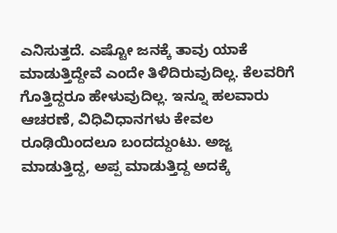ಎನಿಸುತ್ತದೆ. ಎಷ್ಟೋ ಜನಕ್ಕೆ ತಾವು ಯಾಕೆ ಮಾಡುತ್ತಿದ್ದೇವೆ ಎಂದೇ ತಿಳಿದಿರುವುದಿಲ್ಲ. ಕೆಲವರಿಗೆ ಗೊತ್ತಿದ್ದರೂ ಹೇಳುವುದಿಲ್ಲ. ಇನ್ನೂ ಹಲವಾರು ಆಚರಣೆ, ವಿಧಿವಿಧಾನಗಳು ಕೇವಲ ರೂಢಿಯಿಂದಲೂ ಬಂದದ್ದುಂಟು. ಅಜ್ಜ ಮಾಡುತ್ತಿದ್ದ, ಅಪ್ಪ ಮಾಡುತ್ತಿದ್ದ ಅದಕ್ಕೆ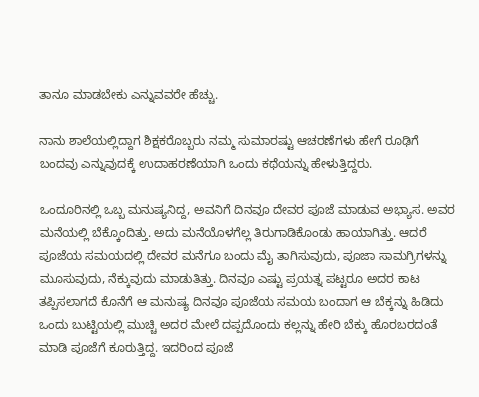ತಾನೂ ಮಾಡಬೇಕು ಎನ್ನುವವರೇ ಹೆಚ್ಚು.

ನಾನು ಶಾಲೆಯಲ್ಲಿದ್ದಾಗ ಶಿಕ್ಷಕರೊಬ್ಬರು ನಮ್ಮ ಸುಮಾರಷ್ಟು ಆಚರಣೆಗಳು ಹೇಗೆ ರೂಢಿಗೆ ಬಂದವು ಎನ್ನುವುದಕ್ಕೆ ಉದಾಹರಣೆಯಾಗಿ ಒಂದು ಕಥೆಯನ್ನು ಹೇಳುತ್ತಿದ್ದರು.

ಒಂದೂರಿನಲ್ಲಿ ಒಬ್ಬ ಮನುಷ್ಯನಿದ್ದ, ಅವನಿಗೆ ದಿನವೂ ದೇವರ ಪೂಜೆ ಮಾಡುವ ಅಭ್ಯಾಸ. ಅವರ ಮನೆಯಲ್ಲಿ ಬೆಕ್ಕೊಂದಿತ್ತು. ಅದು ಮನೆಯೊಳಗೆಲ್ಲ ತಿರುಗಾಡಿಕೊಂಡು ಹಾಯಾಗಿತ್ತು. ಆದರೆ ಪೂಜೆಯ ಸಮಯದಲ್ಲಿ ದೇವರ ಮನೆಗೂ ಬಂದು ಮೈ ತಾಗಿಸುವುದು, ಪೂಜಾ ಸಾಮಗ್ರಿಗಳನ್ನು ಮೂಸುವುದು, ನೆಕ್ಕುವುದು ಮಾಡುತಿತ್ತು. ದಿನವೂ ಎಷ್ಟು ಪ್ರಯತ್ನ ಪಟ್ಟರೂ ಅದರ ಕಾಟ ತಪ್ಪಿಸಲಾಗದೆ ಕೊನೆಗೆ ಆ ಮನುಷ್ಯ ದಿನವೂ ಪೂಜೆಯ ಸಮಯ ಬಂದಾಗ ಆ ಬೆಕ್ಕನ್ನು ಹಿಡಿದು ಒಂದು ಬುಟ್ಟಿಯಲ್ಲಿ ಮುಚ್ಚಿ ಅದರ ಮೇಲೆ ದಪ್ಪದೊಂದು ಕಲ್ಲನ್ನು ಹೇರಿ ಬೆಕ್ಕು ಹೊರಬರದಂತೆ ಮಾಡಿ ಪೂಜೆಗೆ ಕೂರುತ್ತಿದ್ದ. ಇದರಿಂದ ಪೂಜೆ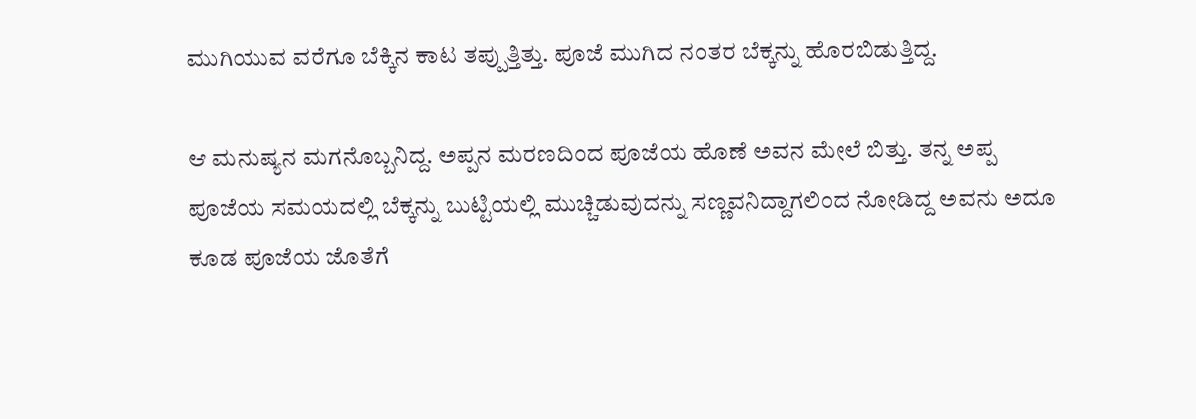ಮುಗಿಯುವ ವರೆಗೂ ಬೆಕ್ಕಿನ ಕಾಟ ತಪ್ಪುತ್ತಿತ್ತು. ಪೂಜೆ ಮುಗಿದ ನಂತರ ಬೆಕ್ಕನ್ನು ಹೊರಬಿಡುತ್ತಿದ್ದ.

ಆ ಮನುಷ್ಯನ ಮಗನೊಬ್ಬನಿದ್ದ. ಅಪ್ಪನ ಮರಣದಿಂದ ಪೂಜೆಯ ಹೊಣೆ ಅವನ ಮೇಲೆ ಬಿತ್ತು. ತನ್ನ ಅಪ್ಪ ಪೂಜೆಯ ಸಮಯದಲ್ಲಿ ಬೆಕ್ಕನ್ನು ಬುಟ್ಟಿಯಲ್ಲಿ ಮುಚ್ಚಿಡುವುದನ್ನು ಸಣ್ಣವನಿದ್ದಾಗಲಿಂದ ನೋಡಿದ್ದ ಅವನು ಅದೂ ಕೂಡ ಪೂಜೆಯ ಜೊತೆಗೆ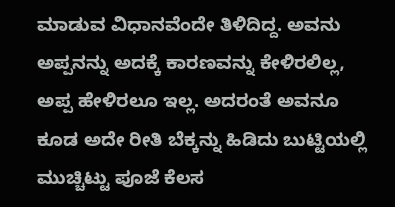ಮಾಡುವ ವಿಧಾನವೆಂದೇ ತಿಳಿದಿದ್ದ. ಅವನು ಅಪ್ಪನನ್ನು ಅದಕ್ಕೆ ಕಾರಣವನ್ನು ಕೇಳಿರಲಿಲ್ಲ, ಅಪ್ಪ ಹೇಳಿರಲೂ ಇಲ್ಲ. ಅದರಂತೆ ಅವನೂ ಕೂಡ ಅದೇ ರೀತಿ ಬೆಕ್ಕನ್ನು ಹಿಡಿದು ಬುಟ್ಟಿಯಲ್ಲಿ ಮುಚ್ಚಿಟ್ಟು ಪೂಜೆ ಕೆಲಸ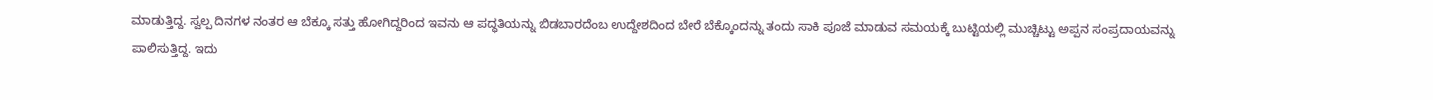ಮಾಡುತ್ತಿದ್ದ. ಸ್ವಲ್ಪ ದಿನಗಳ ನಂತರ ಆ ಬೆಕ್ಕೂ ಸತ್ತು ಹೋಗಿದ್ದರಿಂದ ಇವನು ಆ ಪದ್ಧತಿಯನ್ನು ಬಿಡಬಾರದೆಂಬ ಉದ್ದೇಶದಿಂದ ಬೇರೆ ಬೆಕ್ಕೊಂದನ್ನು ತಂದು ಸಾಕಿ ಪೂಜೆ ಮಾಡುವ ಸಮಯಕ್ಕೆ ಬುಟ್ಟಿಯಲ್ಲಿ ಮುಚ್ಚಿಟ್ಟು ಅಪ್ಪನ ಸಂಪ್ರದಾಯವನ್ನು ಪಾಲಿಸುತ್ತಿದ್ದ. ಇದು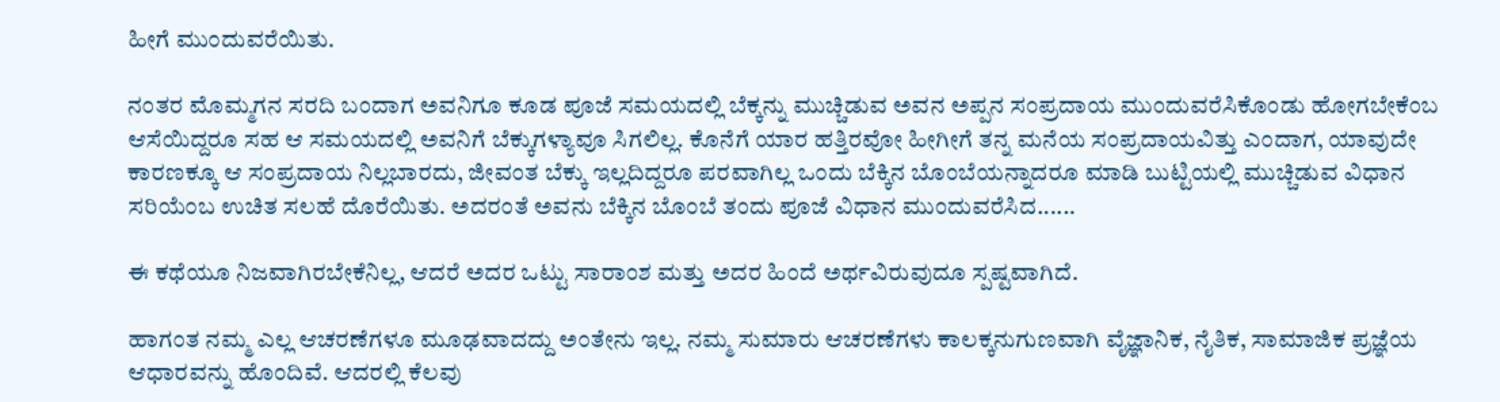ಹೀಗೆ ಮುಂದುವರೆಯಿತು.

ನಂತರ ಮೊಮ್ಮಗನ ಸರದಿ ಬಂದಾಗ ಅವನಿಗೂ ಕೂಡ ಪೂಜೆ ಸಮಯದಲ್ಲಿ ಬೆಕ್ಕನ್ನು ಮುಚ್ಚಿಡುವ ಅವನ ಅಪ್ಪನ ಸಂಪ್ರದಾಯ ಮುಂದುವರೆಸಿಕೊಂಡು ಹೋಗಬೇಕೆಂಬ ಆಸೆಯಿದ್ದರೂ ಸಹ ಆ ಸಮಯದಲ್ಲಿ ಅವನಿಗೆ ಬೆಕ್ಕುಗಳ್ಯಾವೂ ಸಿಗಲಿಲ್ಲ. ಕೊನೆಗೆ ಯಾರ ಹತ್ತಿರವೋ ಹೀಗೀಗೆ ತನ್ನ ಮನೆಯ ಸಂಪ್ರದಾಯವಿತ್ತು ಎಂದಾಗ, ಯಾವುದೇ ಕಾರಣಕ್ಕೂ ಆ ಸಂಪ್ರದಾಯ ನಿಲ್ಲಬಾರದು, ಜೀವಂತ ಬೆಕ್ಕು ಇಲ್ಲದಿದ್ದರೂ ಪರವಾಗಿಲ್ಲ ಒಂದು ಬೆಕ್ಕಿನ ಬೊಂಬೆಯನ್ನಾದರೂ ಮಾಡಿ ಬುಟ್ಟಿಯಲ್ಲಿ ಮುಚ್ಚಿಡುವ ವಿಧಾನ ಸರಿಯೆಂಬ ಉಚಿತ ಸಲಹೆ ದೊರೆಯಿತು. ಅದರಂತೆ ಅವನು ಬೆಕ್ಕಿನ ಬೊಂಬೆ ತಂದು ಪೂಜೆ ವಿಧಾನ ಮುಂದುವರೆಸಿದ......

ಈ ಕಥೆಯೂ ನಿಜವಾಗಿರಬೇಕೆನಿಲ್ಲ, ಆದರೆ ಅದರ ಒಟ್ಟು ಸಾರಾಂಶ ಮತ್ತು ಅದರ ಹಿಂದೆ ಅರ್ಥವಿರುವುದೂ ಸ್ಪಷ್ಟವಾಗಿದೆ.

ಹಾಗಂತ ನಮ್ಮ ಎಲ್ಲ ಆಚರಣೆಗಳೂ ಮೂಢವಾದದ್ದು ಅಂತೇನು ಇಲ್ಲ. ನಮ್ಮ ಸುಮಾರು ಆಚರಣೆಗಳು ಕಾಲಕ್ಕನುಗುಣವಾಗಿ ವೈಜ್ಞಾನಿಕ, ನೈತಿಕ, ಸಾಮಾಜಿಕ ಪ್ರಜ್ಞೆಯ ಆಧಾರವನ್ನು ಹೊಂದಿವೆ. ಆದರಲ್ಲಿ ಕೆಲವು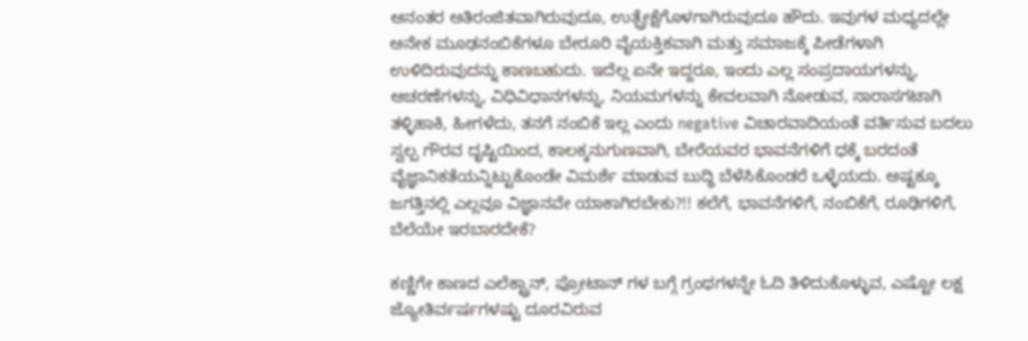ಆನಂತರ ಅತಿರಂಜಿತವಾಗಿರುವುದೂ, ಉತ್ಪ್ರೇಕ್ಷೆಗೊಳಗಾಗಿರುವುದೂ ಹೌದು. ಇವುಗಳ ಮಧ್ಯದಲ್ಲೇ ಅನೇಕ ಮೂಢನಂಬಿಕೆಗಳೂ ಬೇರೂರಿ ವೈಯಕ್ತಿಕವಾಗಿ ಮತ್ತು ಸಮಾಜಕ್ಕೆ ಪೀಡೆಗಳಾಗಿ ಉಳಿದಿರುವುದನ್ನು ಕಾಣಬಹುದು. ಇದೆಲ್ಲ ಏನೇ ಇದ್ದರೂ, ಇಂದು ಎಲ್ಲ ಸಂಪ್ರದಾಯಗಳನ್ನು, ಆಚರಣೆಗಳನ್ನು, ವಿಧಿವಿಧಾನಗಳನ್ನು, ನಿಯಮಗಳನ್ನು ಕೇವಲವಾಗಿ ನೋಡುವ, ಸಾರಾಸಗಟಾಗಿ ತಳ್ಳಿಹಾಕಿ, ಹೀಗಳೆದು, ತನಗೆ ನಂಬಿಕೆ ಇಲ್ಲ ಎಂದು negative ವಿಚಾರವಾದಿಯಂತೆ ವರ್ತಿಸುವ ಬದಲು ಸ್ವಲ್ಪ ಗೌರವ ದೃಷ್ಟಿಯಿಂದ, ಕಾಲಕ್ಕನುಗುಣವಾಗಿ, ಬೇರೆಯವರ ಭಾವನೆಗಳಿಗೆ ಧಕ್ಕೆ ಬರದಂತೆ ವೈಜ್ಞಾನಿಕತೆಯನ್ನಿಟ್ಟುಕೊಂಡೇ ವಿಮರ್ಶೆ ಮಾಡುವ ಬುದ್ಧಿ ಬೆಳೆಸಿಕೊಂಡರೆ ಒಳ್ಳೆಯದು. ಅಷ್ಟಕ್ಕೂ ಜಗತ್ತಿನಲ್ಲಿ ಎಲ್ಲವೂ ವಿಜ್ಞಾನವೇ ಯಾಕಾಗಿರಬೇಕು?!! ಕಲೆಗೆ, ಭಾವನೆಗಳಿಗೆ, ನಂಬಿಕೆಗೆ, ರೂಢಿಗಳಿಗೆ, ಬೆಲೆಯೇ ಇರಬಾರದೇಕೆ?

ಕಣ್ಣಿಗೇ ಕಾಣದ ಎಲೆಕ್ಟ್ರಾನ್, ಪ್ರೋಟಾನ್ ಗಳ ಬಗ್ಗೆ ಗ್ರಂಥಗಳನ್ನೇ ಓದಿ ತಿಳಿದುಕೊಳ್ಳುವ, ಎಷ್ಟೋ ಲಕ್ಷ ಜ್ಯೋತಿರ್ವರ್ಷಗಳಷ್ಟು ದೂರವಿರುವ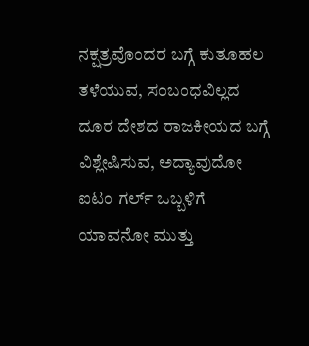ನಕ್ಷತ್ರವೊಂದರ ಬಗ್ಗೆ ಕುತೂಹಲ ತಳೆಯುವ, ಸಂಬಂಧವಿಲ್ಲದ ದೂರ ದೇಶದ ರಾಜಕೀಯದ ಬಗ್ಗೆ ವಿಶ್ಲೇಷಿಸುವ, ಅದ್ಯಾವುದೋ ಐಟಂ ಗರ್ಲ್ ಒಬ್ಬಳಿಗೆ ಯಾವನೋ ಮುತ್ತು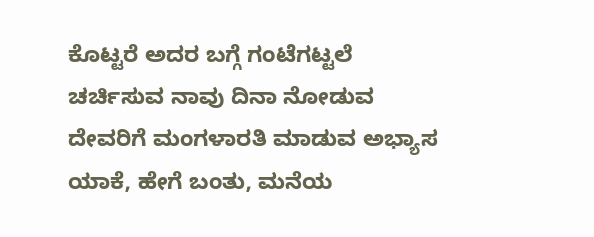ಕೊಟ್ಟರೆ ಅದರ ಬಗ್ಗೆ ಗಂಟೆಗಟ್ಟಲೆ ಚರ್ಚಿಸುವ ನಾವು ದಿನಾ ನೋಡುವ ದೇವರಿಗೆ ಮಂಗಳಾರತಿ ಮಾಡುವ ಅಭ್ಯಾಸ ಯಾಕೆ, ಹೇಗೆ ಬಂತು, ಮನೆಯ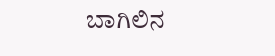ಬಾಗಿಲಿನ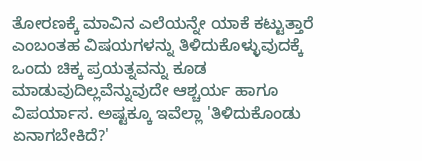ತೋರಣಕ್ಕೆ ಮಾವಿನ ಎಲೆಯನ್ನೇ ಯಾಕೆ ಕಟ್ಟುತ್ತಾರೆ ಎಂಬಂತಹ ವಿಷಯಗಳನ್ನು ತಿಳಿದುಕೊಳ್ಳುವುದಕ್ಕೆ ಒಂದು ಚಿಕ್ಕ ಪ್ರಯತ್ನವನ್ನು ಕೂಡ ಮಾಡುವುದಿಲ್ಲವೆನ್ನುವುದೇ ಆಶ್ಚರ್ಯ ಹಾಗೂ ವಿಪರ್ಯಾಸ. ಅಷ್ಟಕ್ಕೂ ಇವೆಲ್ಲಾ 'ತಿಳಿದುಕೊಂಡು ಏನಾಗಬೇಕಿದೆ?'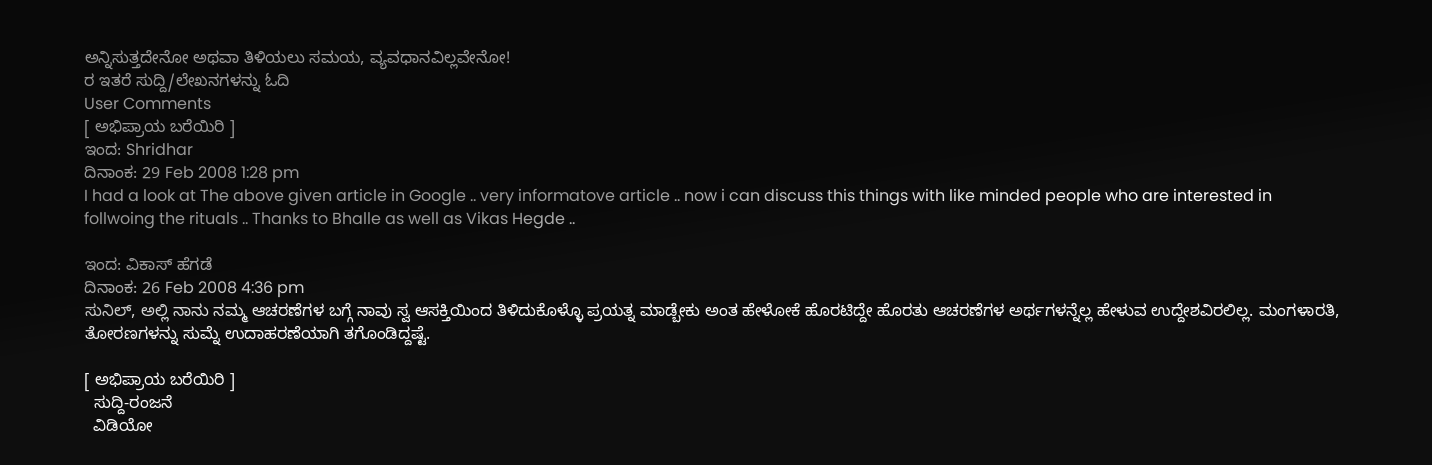ಅನ್ನಿಸುತ್ತದೇನೋ ಅಥವಾ ತಿಳಿಯಲು ಸಮಯ, ವ್ಯವಧಾನವಿಲ್ಲವೇನೋ!
ರ ಇತರೆ ಸುದ್ದಿ/ಲೇಖನಗಳನ್ನು ಓದಿ
User Comments
[ ಅಭಿಪ್ರಾಯ ಬರೆಯಿರಿ ]
ಇಂದ: Shridhar
ದಿನಾಂಕ: 29 Feb 2008 1:28 pm
I had a look at The above given article in Google .. very informatove article .. now i can discuss this things with like minded people who are interested in follwoing the rituals .. Thanks to Bhalle as well as Vikas Hegde ..

ಇಂದ: ವಿಕಾಸ್ ಹೆಗಡೆ
ದಿನಾಂಕ: 26 Feb 2008 4:36 pm
ಸುನಿಲ್, ಅಲ್ಲಿ ನಾನು ನಮ್ಮ ಆಚರಣೆಗಳ ಬಗ್ಗೆ ನಾವು ಸ್ವ ಆಸಕ್ತಿಯಿಂದ ತಿಳಿದುಕೊಳ್ಳೊ ಪ್ರಯತ್ನ ಮಾಡ್ಬೇಕು ಅಂತ ಹೇಳೋಕೆ ಹೊರಟಿದ್ದೇ ಹೊರತು ಆಚರಣೆಗಳ ಅರ್ಥಗಳನ್ನೆಲ್ಲ ಹೇಳುವ ಉದ್ದೇಶವಿರಲಿಲ್ಲ. ಮಂಗಳಾರತಿ, ತೋರಣಗಳನ್ನು ಸುಮ್ನೆ ಉದಾಹರಣೆಯಾಗಿ ತಗೊಂಡಿದ್ದಷ್ಟೆ.

[ ಅಭಿಪ್ರಾಯ ಬರೆಯಿರಿ ]
  ಸುದ್ದಿ-ರಂಜನೆ
  ವಿಡಿಯೋ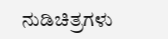ನುಡಿಚಿತ್ರಗಳು